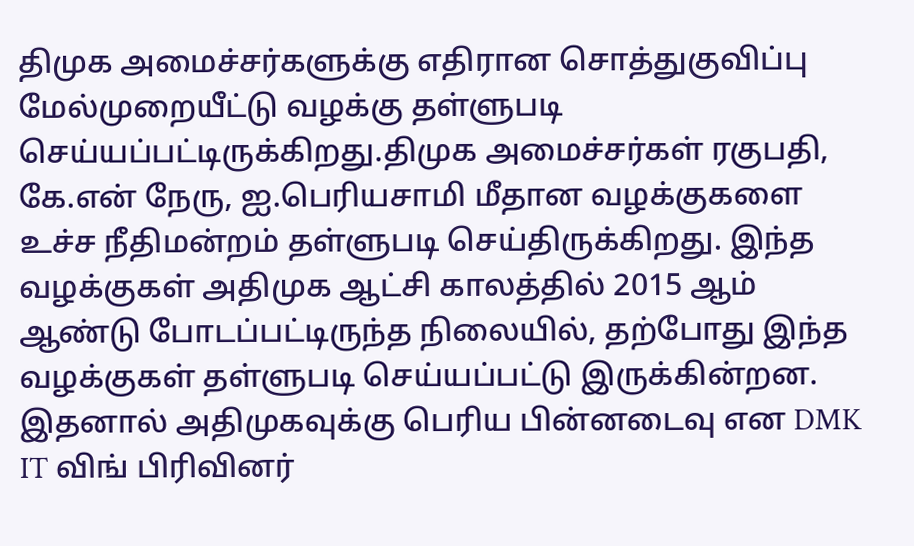திமுக அமைச்சர்களுக்கு எதிரான சொத்துகுவிப்பு மேல்முறையீட்டு வழக்கு தள்ளுபடி செய்யப்பட்டிருக்கிறது.திமுக அமைச்சர்கள் ரகுபதி, கே.என் நேரு, ஐ.பெரியசாமி மீதான வழக்குகளை உச்ச நீதிமன்றம் தள்ளுபடி செய்திருக்கிறது. இந்த வழக்குகள் அதிமுக ஆட்சி காலத்தில் 2015 ஆம் ஆண்டு போடப்பட்டிருந்த நிலையில், தற்போது இந்த வழக்குகள் தள்ளுபடி செய்யப்பட்டு இருக்கின்றன. இதனால் அதிமுகவுக்கு பெரிய பின்னடைவு என DMK IT விங் பிரிவினர்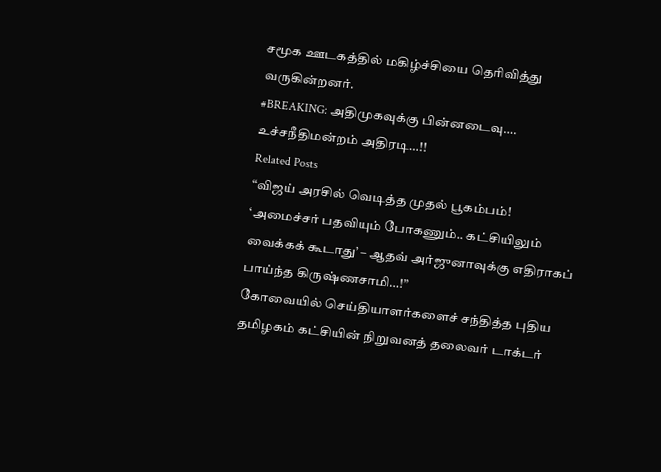சமூக ஊடகத்தில் மகிழ்ச்சியை தெரிவித்து வருகின்றனர்.
#BREAKING: அதிமுகவுக்கு பின்னடைவு…. உச்சநீதிமன்றம் அதிரடி…!!
Related Posts
“விஜய் அரசில் வெடித்த முதல் பூகம்பம்! ‘அமைச்சர் பதவியும் போகணும்.. கட்சியிலும் வைக்கக் கூடாது’ – ஆதவ் அர்ஜுனாவுக்கு எதிராகப் பாய்ந்த கிருஷ்ணசாமி…!”
கோவையில் செய்தியாளர்களைச் சந்தித்த புதிய தமிழகம் கட்சியின் நிறுவனத் தலைவர் டாக்டர்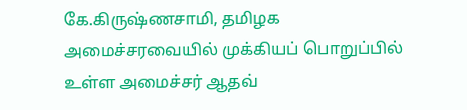கே.கிருஷ்ணசாமி, தமிழக அமைச்சரவையில் முக்கியப் பொறுப்பில் உள்ள அமைச்சர் ஆதவ்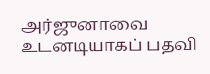அர்ஜுனாவை உடனடியாகப் பதவி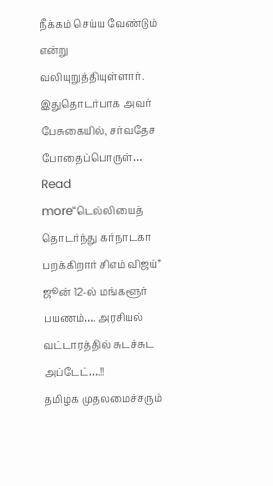நீக்கம் செய்ய வேண்டும் என்று வலியுறுத்தியுள்ளார். இதுதொடர்பாக அவர் பேசுகையில், சர்வதேச போதைப்பொருள்…
Read more“டெல்லியைத் தொடர்ந்து கர்நாடகா பறக்கிறார் சிஎம் விஜய்” ஜூன் 12-ல் மங்களூர் பயணம்…. அரசியல் வட்டாரத்தில் சுடச்சுட அப்டேட்….!!
தமிழக முதலமைச்சரும்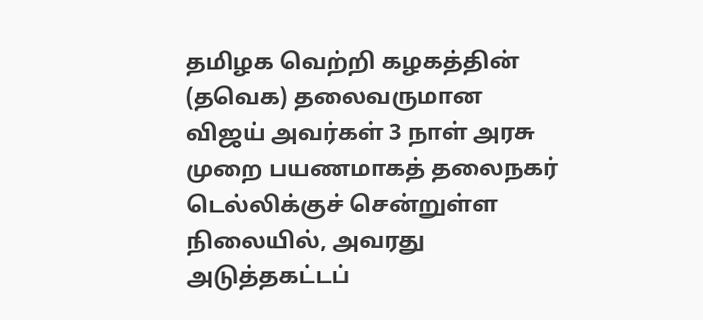தமிழக வெற்றி கழகத்தின் (தவெக) தலைவருமான விஜய் அவர்கள் 3 நாள் அரசு முறை பயணமாகத் தலைநகர் டெல்லிக்குச் சென்றுள்ள நிலையில், அவரது அடுத்தகட்டப்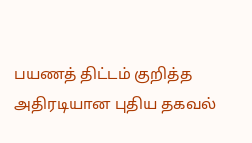பயணத் திட்டம் குறித்த அதிரடியான புதிய தகவல்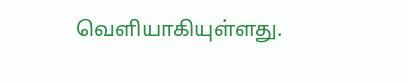வெளியாகியுள்ளது.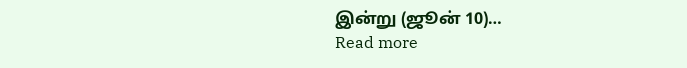இன்று (ஜூன் 10)…
Read more